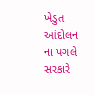ખેડુત આંદોલન ના પગલે સરકારે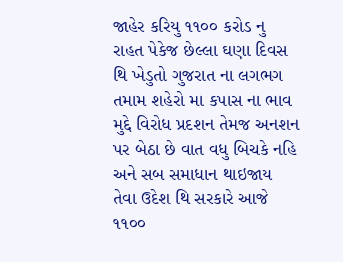જાહેર કરિયુ ૧૧૦૦ કરોડ નુ રાહત પેકેજ છેલ્લા ઘણા દિવસ થિ ખેડુતો ગુજરાત ના લગભગ તમામ શહેરો મા કપાસ ના ભાવ મુદ્દે વિરોધ પ્રદશન તેમજ અનશન પર બેઠા છે વાત વધુ બિચકે નહિ અને સબ સમાધાન થાઇજાય તેવા ઉદેશ થિ સરકારે આજે ૧૧૦૦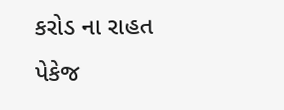કરોડ ના રાહત પેકેજ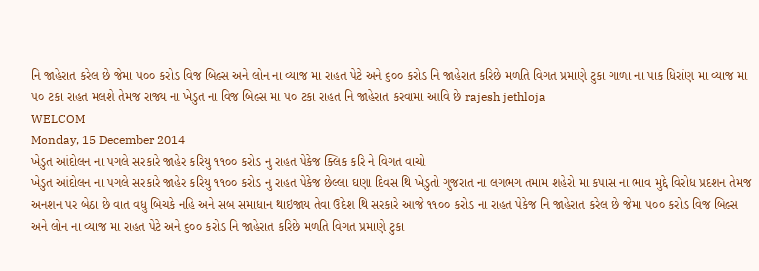નિ જાહેરાત કરેલ છે જેમા ૫૦૦ કરોડ વિજ બિલ્સ અને લોન ના વ્યાજ મા રાહત પેટે અને ૬૦૦ કરોડ નિ જાહેરાત કરિછે મળતિ વિગત પ્રમાણે ટુકા ગાળા ના પાક ધિરાંણ મા વ્યાજ મા ૫૦ ટકા રાહત મલશે તેમજ રાજ્ય ના ખેડુત ના વિજ બિલ્સ મા ૫૦ ટકા રાહત નિ જાહેરાત કરવામા આવિ છે rajesh jethloja
WELCOM
Monday, 15 December 2014
ખેડુત આંદોલન ના પગલે સરકારે જાહેર કરિયુ ૧૧૦૦ કરોડ નુ રાહત પેકેજ ક્લિક કરિ ને વિગત વાચો
ખેડુત આંદોલન ના પગલે સરકારે જાહેર કરિયુ ૧૧૦૦ કરોડ નુ રાહત પેકેજ છેલ્લા ઘણા દિવસ થિ ખેડુતો ગુજરાત ના લગભગ તમામ શહેરો મા કપાસ ના ભાવ મુદ્દે વિરોધ પ્રદશન તેમજ અનશન પર બેઠા છે વાત વધુ બિચકે નહિ અને સબ સમાધાન થાઇજાય તેવા ઉદેશ થિ સરકારે આજે ૧૧૦૦ કરોડ ના રાહત પેકેજ નિ જાહેરાત કરેલ છે જેમા ૫૦૦ કરોડ વિજ બિલ્સ અને લોન ના વ્યાજ મા રાહત પેટે અને ૬૦૦ કરોડ નિ જાહેરાત કરિછે મળતિ વિગત પ્રમાણે ટુકા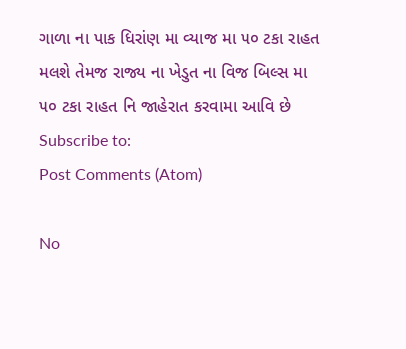ગાળા ના પાક ધિરાંણ મા વ્યાજ મા ૫૦ ટકા રાહત મલશે તેમજ રાજ્ય ના ખેડુત ના વિજ બિલ્સ મા ૫૦ ટકા રાહત નિ જાહેરાત કરવામા આવિ છે
Subscribe to:
Post Comments (Atom)

No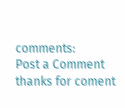comments:
Post a Comment
thanks for coment